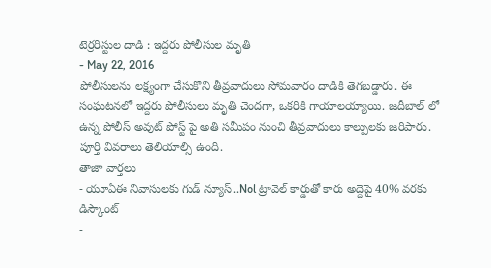టెర్రరిస్టుల దాడి : ఇద్దరు పోలీసుల మృతి
- May 22, 2016
పోలీసులను లక్ష్యంగా చేసుకొని తీవ్రవాదులు సోమవారం దాడికి తెగబడ్డారు. ఈ సంఘటనలో ఇద్దరు పోలీసులు మృతి చెందగా, ఒకరికి గాయాలయ్యాయి. జదీబాల్ లో ఉన్న పోలీస్ అవుట్ పోస్ట్ పై అతి సమీపం నుంచి తీవ్రవాదులు కాల్పులకు జరిపారు. పూర్తి వివరాలు తెలియాల్సి ఉంది.
తాజా వార్తలు
- యూఏఈ నివాసులకు గుడ్ న్యూస్..Nol ట్రావెల్ కార్డుతో కారు అద్దెపై 40% వరకు డిస్కౌంట్
-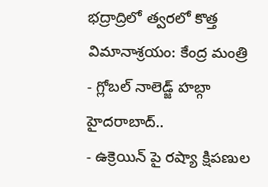భద్రాద్రిలో త్వరలో కొత్త విమానాశ్రయం: కేంద్ర మంత్రి
- గ్లోబల్ నాలెడ్జ్ హబ్గా హైదరాబాద్..
- ఉక్రెయిన్ పై రష్యా క్షిపణుల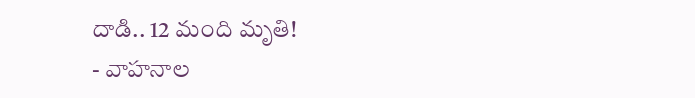దాడి.. 12 మంది మృతి!
- వాహనాల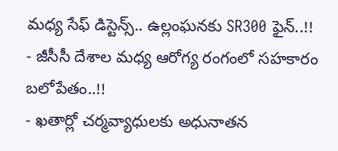మధ్య సేఫ్ డిస్టెన్స్.. ఉల్లంఘనకు SR300 ఫైన్..!!
- జీసీసీ దేశాల మధ్య ఆరోగ్య రంగంలో సహకారం బలోపేతం..!!
- ఖతార్లో చర్మవ్యాధులకు అధునాతన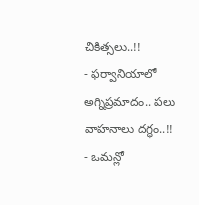చికిత్సలు..!!
- ఫర్వానియాలో అగ్నిప్రమాదం.. పలు వాహనాలు దగ్ధం..!!
- ఒమన్లో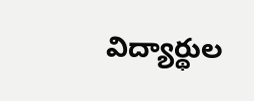విద్యార్థుల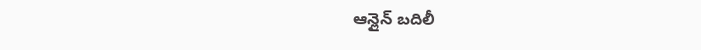ఆన్లైన్ బదిలీ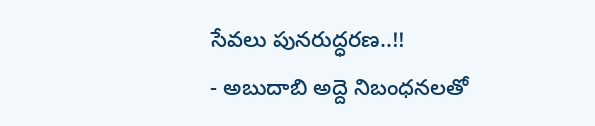సేవలు పునరుద్ధరణ..!!
- అబుదాబి అద్దె నిబంధనలతో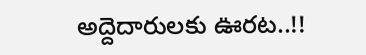అద్దెదారులకు ఊరట..!!